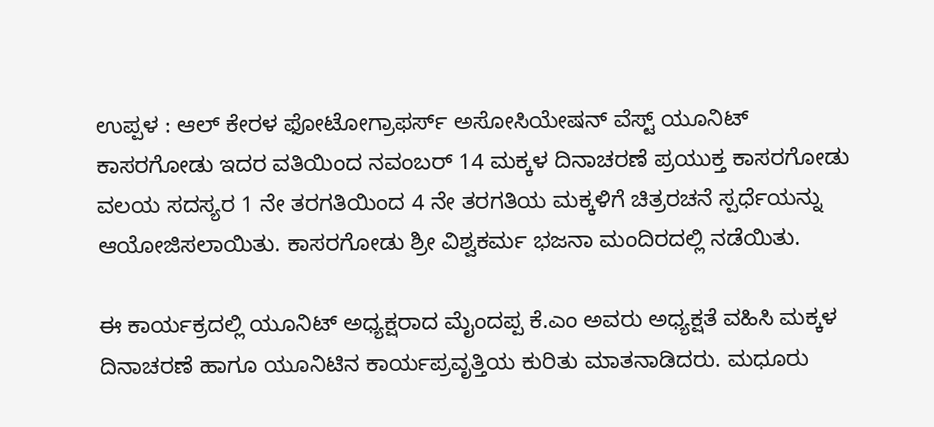ಉಪ್ಪಳ : ಆಲ್ ಕೇರಳ ಫೋಟೋಗ್ರಾಫರ್ಸ್ ಅಸೋಸಿಯೇಷನ್ ವೆಸ್ಟ್ ಯೂನಿಟ್ ಕಾಸರಗೋಡು ಇದರ ವತಿಯಿಂದ ನವಂಬರ್ 14 ಮಕ್ಕಳ ದಿನಾಚರಣೆ ಪ್ರಯುಕ್ತ ಕಾಸರಗೋಡು ವಲಯ ಸದಸ್ಯರ 1 ನೇ ತರಗತಿಯಿಂದ 4 ನೇ ತರಗತಿಯ ಮಕ್ಕಳಿಗೆ ಚಿತ್ರರಚನೆ ಸ್ಪರ್ಧೆಯನ್ನು ಆಯೋಜಿಸಲಾಯಿತು. ಕಾಸರಗೋಡು ಶ್ರೀ ವಿಶ್ವಕರ್ಮ ಭಜನಾ ಮಂದಿರದಲ್ಲಿ ನಡೆಯಿತು.

ಈ ಕಾರ್ಯಕ್ರದಲ್ಲಿ ಯೂನಿಟ್ ಅಧ್ಯಕ್ಷರಾದ ಮೈಂದಪ್ಪ ಕೆ.ಎಂ ಅವರು ಅಧ್ಯಕ್ಷತೆ ವಹಿಸಿ ಮಕ್ಕಳ ದಿನಾಚರಣೆ ಹಾಗೂ ಯೂನಿಟಿನ ಕಾರ್ಯಪ್ರವೃತ್ತಿಯ ಕುರಿತು ಮಾತನಾಡಿದರು. ಮಧೂರು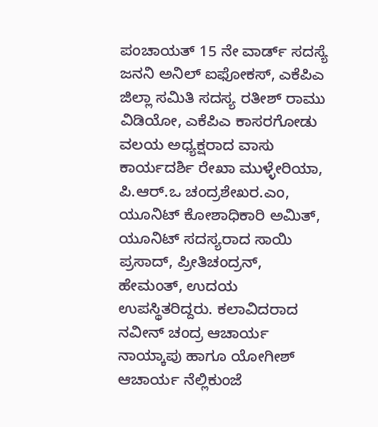ಪಂಚಾಯತ್ 15 ನೇ ವಾರ್ಡ್ ಸದಸ್ಯೆ ಜನನಿ ಅನಿಲ್ ಐಫೋಕಸ್, ಎಕೆಪಿಎ ಜಿಲ್ಲಾ ಸಮಿತಿ ಸದಸ್ಯ ರತೀಶ್ ರಾಮು ವಿಡಿಯೋ, ಎಕೆಪಿಎ ಕಾಸರಗೋಡು ವಲಯ ಅಧ್ಯಕ್ಷರಾದ ವಾಸು ಕಾರ್ಯದರ್ಶಿ ರೇಖಾ ಮುಳ್ಳೇರಿಯಾ, ಪಿ.ಆರ್.ಒ ಚಂದ್ರಶೇಖರ.ಎಂ, ಯೂನಿಟ್ ಕೋಶಾಧಿಕಾರಿ ಅಮಿತ್, ಯೂನಿಟ್ ಸದಸ್ಯರಾದ ಸಾಯಿ ಪ್ರಸಾದ್, ಪ್ರೀತಿಚಂದ್ರನ್, ಹೇಮಂತ್, ಉದಯ ಉಪಸ್ಥಿತರಿದ್ದರು. ಕಲಾವಿದರಾದ ನವೀನ್ ಚಂದ್ರ ಆಚಾರ್ಯ ನಾಯ್ಕಾಪು ಹಾಗೂ ಯೋಗೀಶ್ ಆಚಾರ್ಯ ನೆಲ್ಲಿಕುಂಜೆ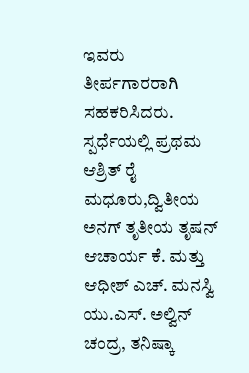ಇವರು ತೀರ್ಪಗಾರರಾಗಿ ಸಹಕರಿಸಿದರು.
ಸ್ಪರ್ಧೆಯಲ್ಲಿ ಪ್ರಥಮ ಆಶ್ರಿತ್ ರೈ ಮಧೂರು,ದ್ವಿತೀಯ ಅನಗ್ ತೃತೀಯ ತೃಷನ್ ಆಚಾರ್ಯ ಕೆ. ಮತ್ತು ಆಧೀಶ್ ಎಚ್. ಮನಸ್ವಿ ಯು.ಎಸ್. ಅಲ್ವಿನ್ ಚಂದ್ರ, ತನಿಷ್ಕಾ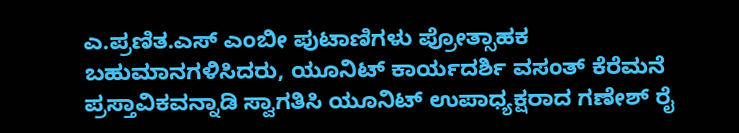ಎ.ಪ್ರಣಿತ.ಎಸ್ ಎಂಬೀ ಪುಟಾಣಿಗಳು ಪ್ರೋತ್ಸಾಹಕ ಬಹುಮಾನಗಳಿಸಿದರು, ಯೂನಿಟ್ ಕಾರ್ಯದರ್ಶಿ ವಸಂತ್ ಕೆರೆಮನೆ ಪ್ರಸ್ತಾವಿಕವನ್ನಾಡಿ ಸ್ವಾಗತಿಸಿ ಯೂನಿಟ್ ಉಪಾಧ್ಯಕ್ಷರಾದ ಗಣೇಶ್ ರೈ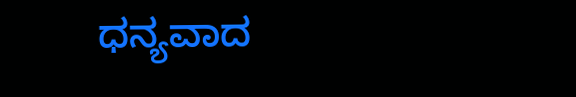ಧನ್ಯವಾದ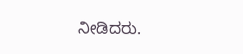ನೀಡಿದರು.